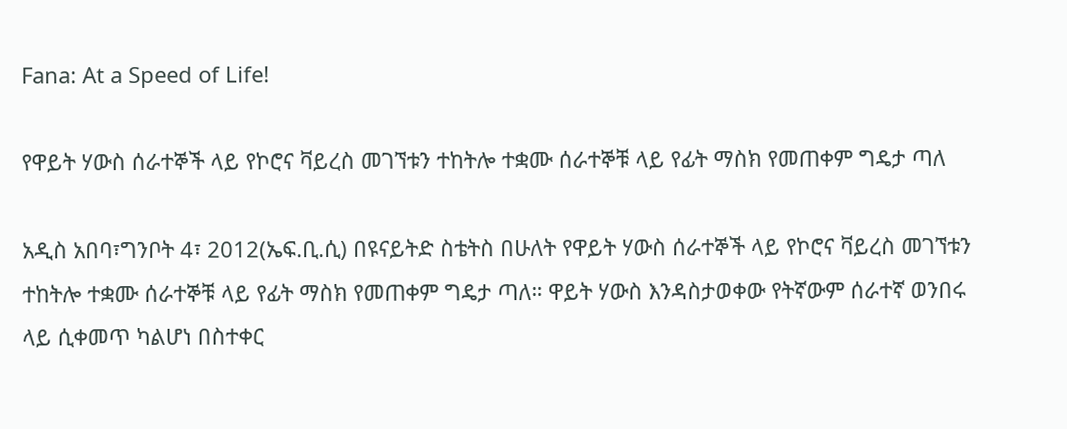Fana: At a Speed of Life!

የዋይት ሃውስ ሰራተኞች ላይ የኮሮና ቫይረስ መገኘቱን ተከትሎ ተቋሙ ሰራተኞቹ ላይ የፊት ማስክ የመጠቀም ግዴታ ጣለ

አዲስ አበባ፣ግንቦት 4፣ 2012(ኤፍ.ቢ.ሲ) በዩናይትድ ስቴትስ በሁለት የዋይት ሃውስ ሰራተኞች ላይ የኮሮና ቫይረስ መገኘቱን ተከትሎ ተቋሙ ሰራተኞቹ ላይ የፊት ማስክ የመጠቀም ግዴታ ጣለ። ዋይት ሃውስ እንዳስታወቀው የትኛውም ሰራተኛ ወንበሩ ላይ ሲቀመጥ ካልሆነ በስተቀር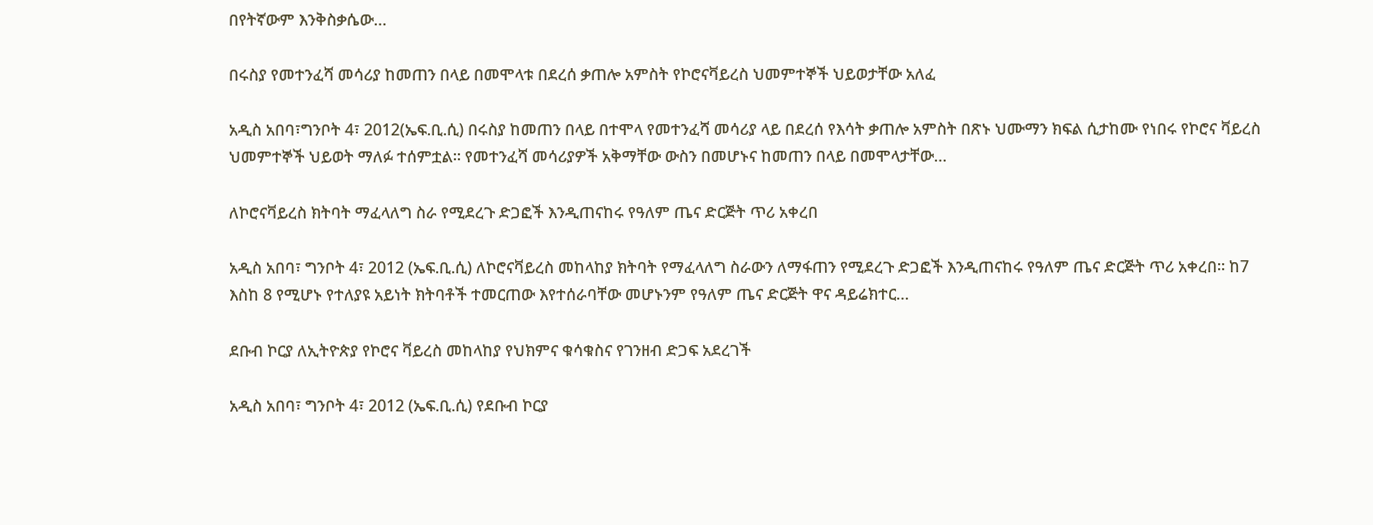በየትኛውም እንቅስቃሴው…

በሩስያ የመተንፈሻ መሳሪያ ከመጠን በላይ በመሞላቱ በደረሰ ቃጠሎ አምስት የኮሮናቫይረስ ህመምተኞች ህይወታቸው አለፈ

አዲስ አበባ፣ግንቦት 4፣ 2012(ኤፍ.ቢ.ሲ) በሩስያ ከመጠን በላይ በተሞላ የመተንፈሻ መሳሪያ ላይ በደረሰ የእሳት ቃጠሎ አምስት በጽኑ ህሙማን ክፍል ሲታከሙ የነበሩ የኮሮና ቫይረስ ህመምተኞች ህይወት ማለፉ ተሰምቷል። የመተንፈሻ መሳሪያዎች አቅማቸው ውስን በመሆኑና ከመጠን በላይ በመሞላታቸው…

ለኮሮናቫይረስ ክትባት ማፈላለግ ስራ የሚደረጉ ድጋፎች እንዲጠናከሩ የዓለም ጤና ድርጅት ጥሪ አቀረበ

አዲስ አበባ፣ ግንቦት 4፣ 2012 (ኤፍ.ቢ.ሲ) ለኮሮናቫይረስ መከላከያ ክትባት የማፈላለግ ስራውን ለማፋጠን የሚደረጉ ድጋፎች እንዲጠናከሩ የዓለም ጤና ድርጅት ጥሪ አቀረበ። ከ7 እስከ 8 የሚሆኑ የተለያዩ አይነት ክትባቶች ተመርጠው እየተሰራባቸው መሆኑንም የዓለም ጤና ድርጅት ዋና ዳይሬክተር…

ደቡብ ኮርያ ለኢትዮጵያ የኮሮና ቫይረስ መከላከያ የህክምና ቁሳቁስና የገንዘብ ድጋፍ አደረገች

አዲስ አበባ፣ ግንቦት 4፣ 2012 (ኤፍ.ቢ.ሲ) የደቡብ ኮርያ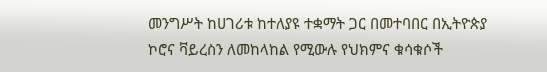መንግሥት ከሀገሪቱ ከተለያዩ ተቋማት ጋር በመተባበር በኢትዮጵያ ኮሮና ቫይረስን ለመከላከል የሚውሉ የህክምና ቁሳቁሶች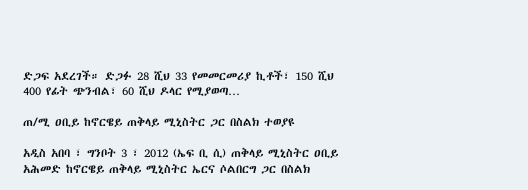ድጋፍ አደረገች። ድጋፉ 28 ሺህ 33 የመመርመሪያ ኪቶች፣ 150 ሺህ 400 የፊት ጭንብል፣ 60 ሺህ ዶላር የሚያወጣ…

ጠ/ሚ ዐቢይ ከኖርዌይ ጠቅላይ ሚኒስትር ጋር በስልክ ተወያዩ

አዲስ አበባ ፣ ግንቦት 3 ፣ 2012 (ኤፍ ቢ ሲ) ጠቅላይ ሚኒስትር ዐቢይ አሕመድ ከኖርዌይ ጠቅላይ ሚኒስትር ኤርና ሶልበርግ ጋር በስልክ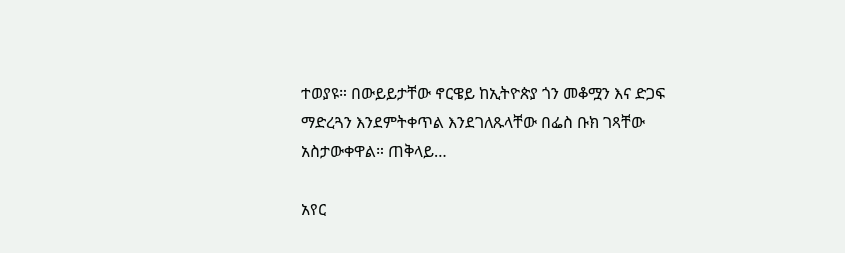ተወያዩ። በውይይታቸው ኖርዌይ ከኢትዮጵያ ጎን መቆሟን እና ድጋፍ ማድረጓን እንደምትቀጥል እንደገለጹላቸው በፌስ ቡክ ገጻቸው አስታውቀዋል። ጠቅላይ…

አየር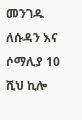መንገዱ ለሱዳን እና ሶማሊያ 10 ሺህ ኪሎ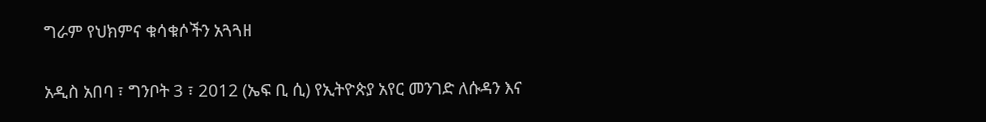ግራም የህክምና ቁሳቁሶችን አጓጓዘ

አዲስ አበባ ፣ ግንቦት 3 ፣ 2012 (ኤፍ ቢ ሲ) የኢትዮጵያ አየር መንገድ ለሱዳን እና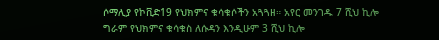ሶማሊያ የኮቪድ19 የህክምና ቁሳቁሶችን አጓጓዘ። አየር መንገዱ 7 ሺህ ኪሎ ግራም የህክምና ቁሳቁስ ለሱዳን እንዲሁም 3 ሺህ ኪሎ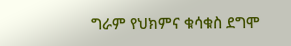ግራም የህክምና ቁሳቁስ ደግሞ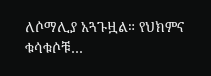ለሶማሊያ አጓጉዟል። የህክምና ቁሳቁሶቹ…